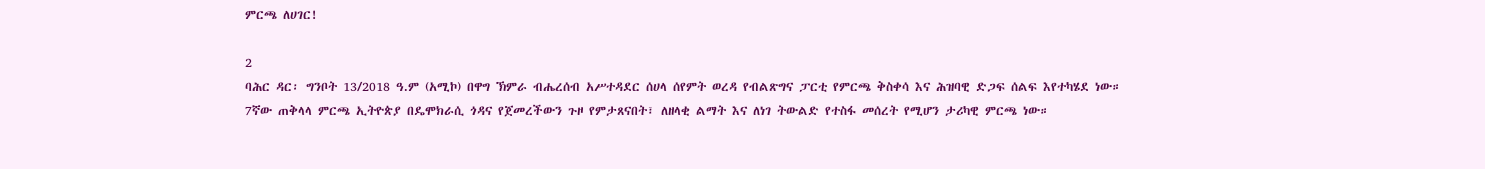ምርጫ ለሀገር!

2
ባሕር ዳር፡ ግንቦት 13/2018 ዓ.ም (አሚኮ) በዋግ ኽምራ ብሔረሰብ አሥተዳደር ሰሀላ ሰየምት ወረዳ የብልጽግና ፓርቲ የምርጫ ቅስቀሳ እና ሕዝባዊ ድጋፍ ሰልፍ እየተካሄደ ነው።
7ኛው ጠቅላላ ምርጫ ኢትዮጵያ በዴሞክራሲ ጎዳና የጀመረችውን ጉዞ የምታጸናበት፣ ለዘላቂ ልማት እና ለነገ ትውልድ የተስፋ መሰረት የሚሆን ታሪካዊ ምርጫ ነው።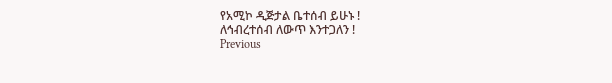የአሚኮ ዲጅታል ቤተሰብ ይሁኑ !
ለኅብረተሰብ ለውጥ እንተጋለን !
Previous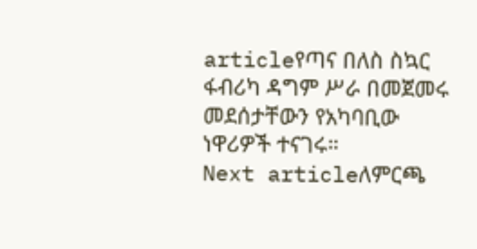articleየጣና በለስ ስኳር ፋብሪካ ዳግም ሥራ በመጀመሩ መደሰታቸውን የአካባቢው ነዋሪዎች ተናገሩ።
Next articleለምርጫ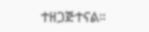ተዘጋጅተናል።